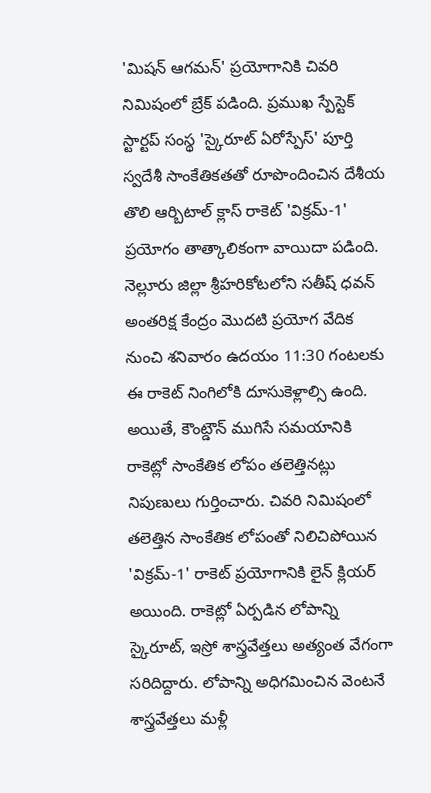'మిషన్ ఆగమన్' ప్రయోగానికి చివరి నిమిషంలో బ్రేక్ పడింది. ప్రముఖ స్పేస్టెక్ స్టార్టప్ సంస్థ 'స్కైరూట్ ఏరోస్పేస్' పూర్తి స్వదేశీ సాంకేతికతతో రూపొందించిన దేశీయ తొలి ఆర్బిటాల్ క్లాస్ రాకెట్ 'విక్రమ్-1' ప్రయోగం తాత్కాలికంగా వాయిదా పడింది. నెల్లూరు జిల్లా శ్రీహరికోటలోని సతీష్ ధవన్ అంతరిక్ష కేంద్రం మొదటి ప్రయోగ వేదిక నుంచి శనివారం ఉదయం 11:30 గంటలకు ఈ రాకెట్ నింగిలోకి దూసుకెళ్లాల్సి ఉంది. అయితే, కౌంట్డౌన్ ముగిసే సమయానికి రాకెట్లో సాంకేతిక లోపం తలెత్తినట్లు నిపుణులు గుర్తించారు. చివరి నిమిషంలో తలెత్తిన సాంకేతిక లోపంతో నిలిచిపోయిన 'విక్రమ్-1' రాకెట్ ప్రయోగానికి లైన్ క్లియర్ అయింది. రాకెట్లో ఏర్పడిన లోపాన్ని స్కైరూట్, ఇస్రో శాస్త్రవేత్తలు అత్యంత వేగంగా సరిదిద్దారు. లోపాన్ని అధిగమించిన వెంటనే శాస్త్రవేత్తలు మళ్లీ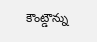కౌంట్డౌన్ను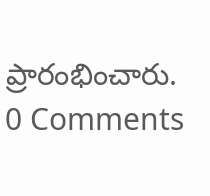ప్రారంభించారు.
0 Comments